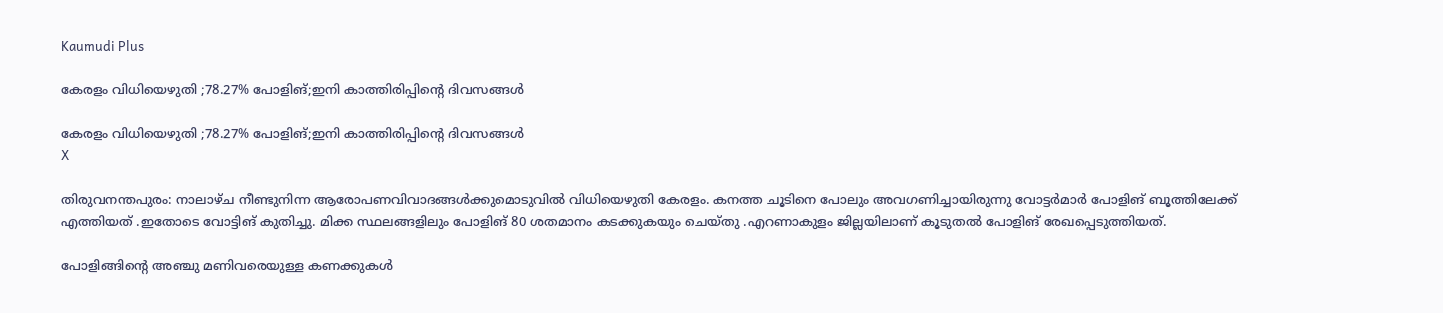Kaumudi Plus

കേരളം വിധിയെഴുതി ;78.27% പോളിങ്;ഇനി കാത്തിരിപ്പിന്റെ ദിവസങ്ങൾ

കേരളം വിധിയെഴുതി ;78.27% പോളിങ്;ഇനി കാത്തിരിപ്പിന്റെ ദിവസങ്ങൾ
X

തിരുവനന്തപുരം: നാലാഴ്ച നീണ്ടുനിന്ന ആരോപണവിവാദങ്ങൾക്കുമൊടുവിൽ വിധിയെഴുതി കേരളം. കനത്ത ചൂടിനെ പോലും അവഗണിച്ചായിരുന്നു വോട്ടർമാർ പോളിങ് ബൂത്തിലേക്ക് എത്തിയത് .ഇതോടെ വോട്ടിങ് കുതിച്ചു. മിക്ക സ്ഥലങ്ങളിലും പോളിങ് 80 ശതമാനം കടക്കുകയും ചെയ്തു .എറണാകുളം ജില്ലയിലാണ് കൂടുതൽ പോളിങ് രേഖപ്പെടുത്തിയത്.

പോളിങ്ങിന്റെ അഞ്ചു മണിവരെയുള്ള കണക്കുകൾ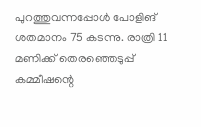പുറത്തുവന്നപ്പോൾ പോളിങ് ശതമാനം 75 കടന്നു. രാത്രി 11 മണിക്ക് തെരഞ്ഞെടുപ്പ് കമ്മീഷന്റെ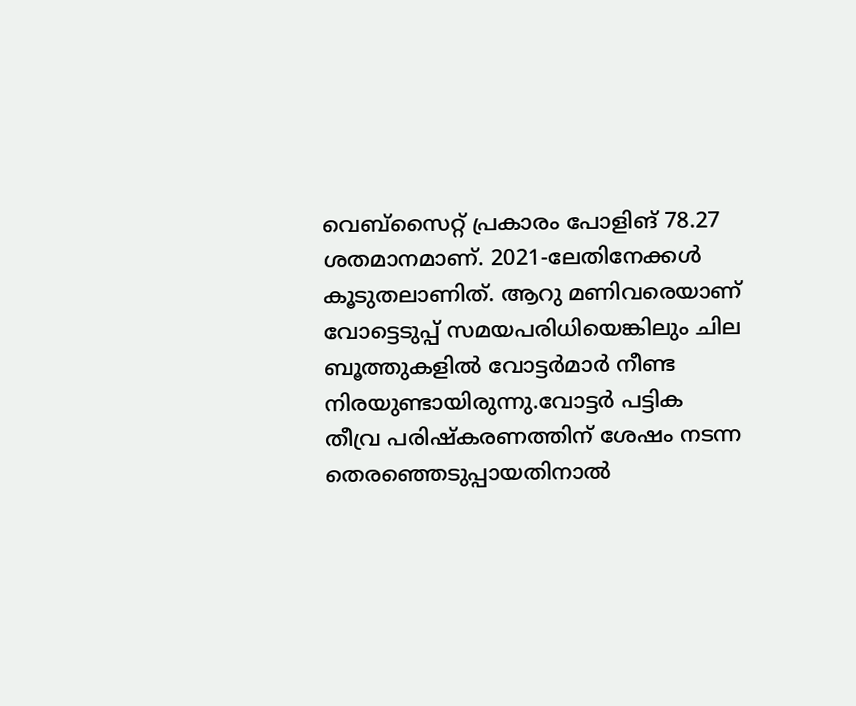വെബ്‌സൈറ്റ് പ്രകാരം പോളിങ് 78.27 ശതമാനമാണ്. 2021-ലേതിനേക്കൾ കൂടുതലാണിത്. ആറു മണിവരെയാണ് വോട്ടെടുപ്പ് സമയപരിധിയെങ്കിലും ചില ബൂത്തുകളിൽ വോട്ടർമാർ നീണ്ട നിരയുണ്ടായിരുന്നു.വോട്ടർ പട്ടിക തീവ്ര പരിഷ്‌കരണത്തിന് ശേഷം നടന്ന തെരഞ്ഞെടുപ്പായതിനാൽ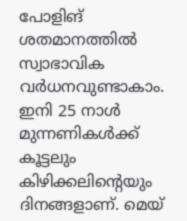പോളിങ് ശതമാനത്തിൽ സ്വാഭാവിക വർധനവുണ്ടാകാം. ഇനി 25 നാൾ മുന്നണികൾക്ക് കൂട്ടലും കിഴിക്കലിന്റെയും ദിനങ്ങളാണ്. മെയ്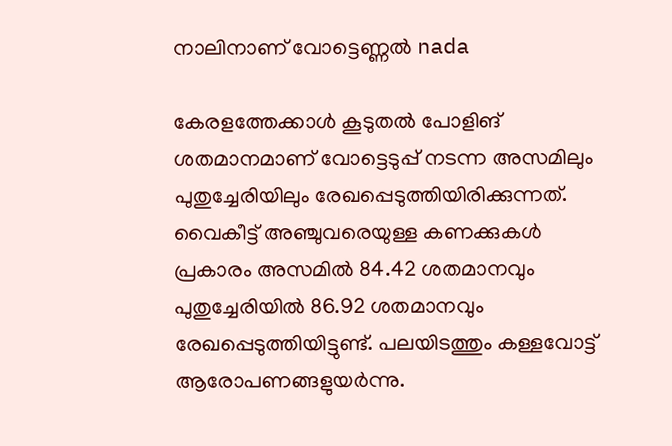നാലിനാണ് വോട്ടെണ്ണൽ nada

കേരളത്തേക്കാൾ കൂടുതൽ പോളിങ് ശതമാനമാണ് വോട്ടെടുപ്പ് നടന്ന അസമിലും പുതുച്ചേരിയിലും രേഖപ്പെടുത്തിയിരിക്കുന്നത്. വൈകീട്ട് അഞ്ചുവരെയുള്ള കണക്കുകൾ പ്രകാരം അസമിൽ 84.42 ശതമാനവും പുതുച്ചേരിയിൽ 86.92 ശതമാനവും രേഖപ്പെടുത്തിയിട്ടുണ്ട്. പലയിടത്തും കള്ളവോട്ട് ആരോപണങ്ങളുയർന്നു.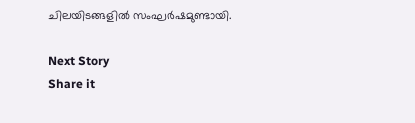ചിലയിടങ്ങളിൽ സംഘർഷമുണ്ടായി.

Next Story
Share it